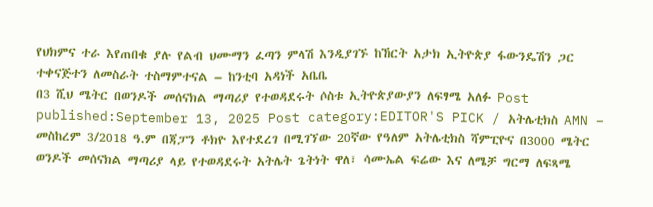የህክምና ተራ እየጠበቁ ያሉ የልብ ህሙማን ፈጣን ምላሽ እንዲያገኙ ከኸርት አታክ ኢትዮጵያ ፋውንዴሽን ጋር ተቀናጅተን ለመስራት ተስማምተናል – ከንቲባ አዳነች አቤቤ
በ3 ሺህ ሜትር በወንዶች መሰናክል ማጣሪያ የተወዳደሩት ሶስቱ ኢትዮጵያውያን ለፍፃሜ አለፉ Post published:September 13, 2025 Post category:EDITOR'S PICK / አትሌቲክስ AMN – መስከረም 3/2018 ዓ.ም በጃፓን ቶክዮ እየተደረገ በሚገኘው 20ኛው የዓለም አትሌቲክስ ሻምፒዮና በ3000 ሜትር ወንዶች መሰናክል ማጣሪያ ላይ የተወዳደሩት አትሌት ጌትነት ዋለ፣ ሳሙኤል ፍሬው እና ለሜቻ ግርማ ለፍጻሜ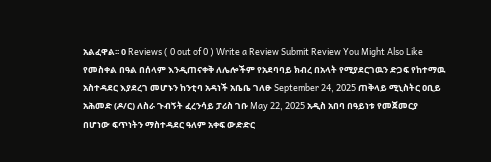አልፈዋል፡፡ 0 Reviews ( 0 out of 0 ) Write a Review Submit Review You Might Also Like የመስቀል በዓል በሰላም እንዲጠናቀቅ ለሌሎችም የአደባባይ ክብረ በአላት የሚያደርገዉን ድጋፍ የከተማዉ አስተዳደር እያደረገ መሆኑን ከንቲባ አዳነች አቤቤ ገለፁ September 24, 2025 ጠቅላይ ሚኒስትር ዐቢይ አሕመድ (ዶ/ር) ለስራ ጉብኝት ፈረንሳይ ፓሪስ ገቡ May 22, 2025 አዲስ አበባ በዓይነቱ የመጀመርያ በሆነው ፍጥነትን ማስተዳደር ዓለም አቀፍ ውድድር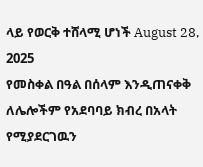ላይ የወርቅ ተሸላሚ ሆነች August 28, 2025
የመስቀል በዓል በሰላም እንዲጠናቀቅ ለሌሎችም የአደባባይ ክብረ በአላት የሚያደርገዉን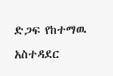ድጋፍ የከተማዉ አስተዳደር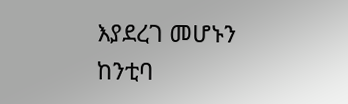እያደረገ መሆኑን ከንቲባ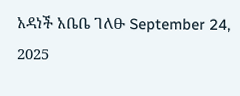አዳነች አቤቤ ገለፁ September 24, 2025